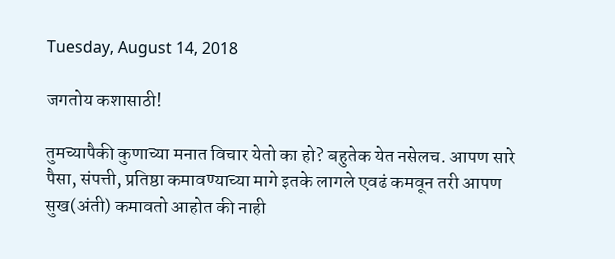Tuesday, August 14, 2018

जगतोय कशासाठी!

तुमच्यापैकी कुणाच्या मनात विचार येतो का हो? बहुतेक येत नसेलच. आपण सारे पैसा, संपत्ती, प्रतिष्ठा कमावण्याच्या मागे इतके लागले एवढं कमवून तरी आपण सुख(अंती) कमावतो आहोत की नाही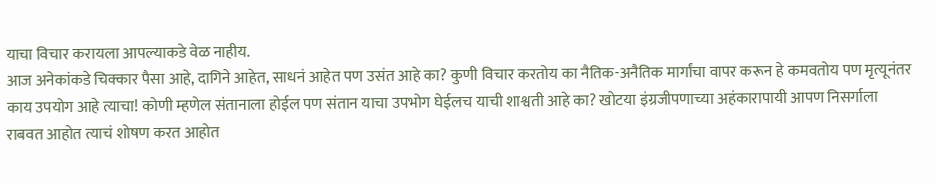याचा विचार करायला आपल्याकडे वेळ नाहीय.
आज अनेकांकडे चिक्कार पैसा आहे, दागिने आहेत, साधनं आहेत पण उसंत आहे का? कुणी विचार करतोय का नैतिक-अनैतिक मार्गांचा वापर करून हे कमवतोय पण मृत्यूनंतर काय उपयोग आहे त्याचा! कोणी म्हणेल संतानाला होईल पण संतान याचा उपभोग घेईलच याची शाश्वती आहे का? खोटया इंग्रजीपणाच्या अहंकारापायी आपण निसर्गाला राबवत आहोत त्याचं शोषण करत आहोत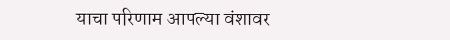याचा परिणाम आपल्या वंशावर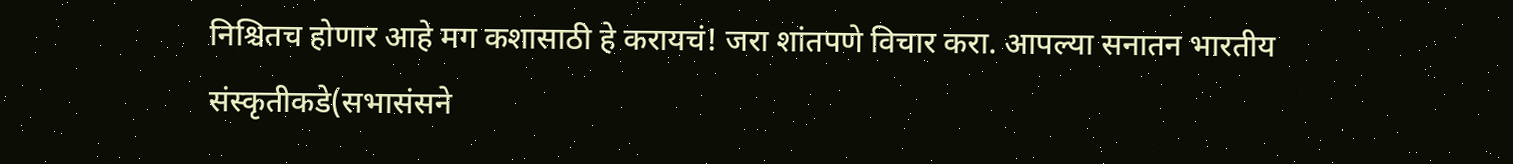निश्चितच होणार आहे मग कशासाठी हे करायचं! जरा शांतपणे विचार करा. आपल्या सनातन भारतीय संस्कृतीकडे(सभासंसने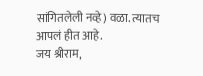सांगितलेली नव्हे) वळा. त्यातच आपलं हीत आहे.
जय श्रीराम,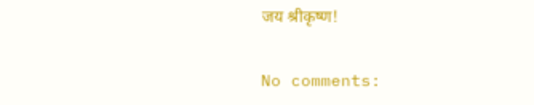जय श्रीकृष्ण!

No comments: